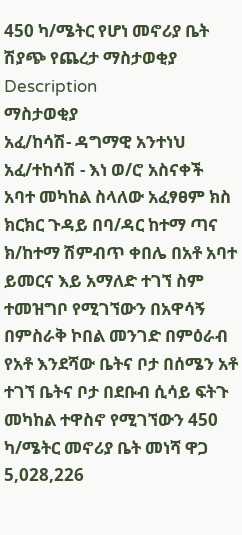450 ካ/ሜትር የሆነ መኖሪያ ቤት ሽያጭ የጨረታ ማስታወቂያ
Description
ማስታወቂያ
አፈ/ከሳሽ- ዳግማዊ አንተነህ አፈ/ተከሳሽ - እነ ወ/ሮ አስናቀች አባተ መካከል ስላለው አፈፃፀም ክስ ክርክር ጉዳይ በባ/ዳር ከተማ ጣና ክ/ከተማ ሽምብጥ ቀበሌ በአቶ አባተ ይመርና እይ አማለድ ተገኘ ስም ተመዝግቦ የሚገኘውን በአዋሳኝ በምስራቅ ኮበል መንገድ በምዕራብ የአቶ እንደሻው ቤትና ቦታ በሰሜን አቶ ተገኘ ቤትና ቦታ በደቡብ ሲሳይ ፍትጉ መካከል ተዋስኖ የሚገኘውን 450 ካ/ሜትር መኖሪያ ቤት መነሻ ዋጋ 5,028,226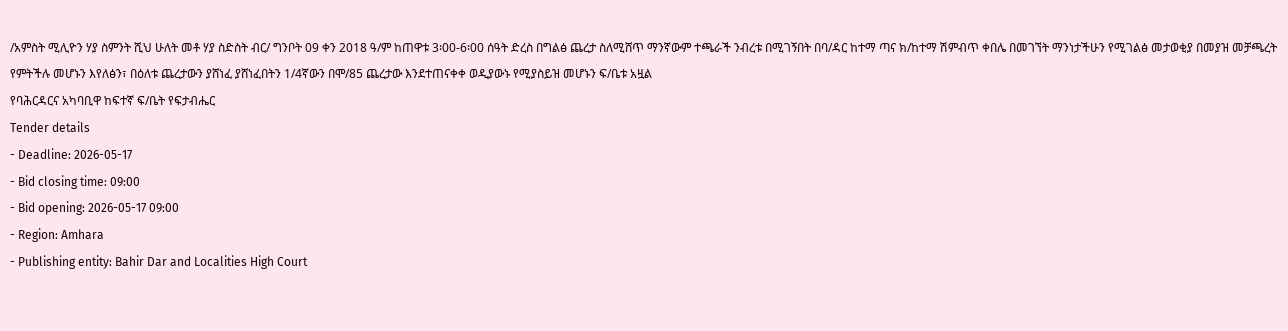/አምስት ሚሊዮን ሃያ ስምንት ሺህ ሁለት መቶ ሃያ ስድስት ብር/ ግንቦት 09 ቀን 2018 ዓ/ም ከጠዋቱ 3፡00-6፡00 ሰዓት ድረስ በግልፅ ጨረታ ስለሚሸጥ ማንኛውም ተጫራች ንብረቱ በሚገኝበት በባ/ዳር ከተማ ጣና ክ/ከተማ ሽምብጥ ቀበሌ በመገኘት ማንነታችሁን የሚገልፅ መታወቂያ በመያዝ መቻጫረት የምትችሉ መሆኑን እየለፅን፣ በዕለቱ ጨረታውን ያሸነፈ ያሸነፈበትን 1/4ኛውን በሞ/85 ጨረታው እንደተጠናቀቀ ወዲያውኑ የሚያስይዝ መሆኑን ፍ/ቤቱ አዟል
የባሕርዳርና አካባቢዋ ከፍተኛ ፍ/ቤት የፍታብሔር
Tender details
- Deadline: 2026-05-17
- Bid closing time: 09:00
- Bid opening: 2026-05-17 09:00
- Region: Amhara
- Publishing entity: Bahir Dar and Localities High Court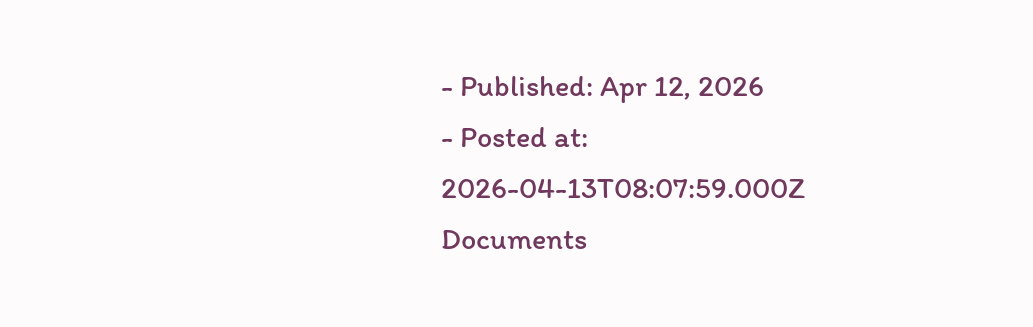- Published: Apr 12, 2026
- Posted at: 2026-04-13T08:07:59.000Z
Documents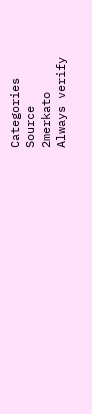Categories
Source
2merkato
Always verify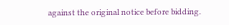against the original notice before bidding.